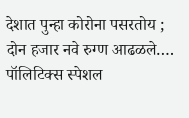देशात पुन्हा कोरोना पसरतोय ; दोन हजार नवे रुग्ण आढळले….
पॉलिटिक्स स्पेशल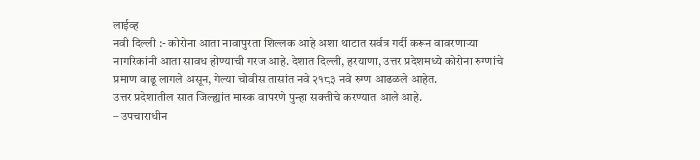लाईव्ह
नवी दिल्ली :- कोरोना आता नावापुरता शिल्लक आहे अशा थाटात सर्वत्र गर्दी करून वावरणाऱ्या नागरिकांनी आता सावध होण्याची गरज आहे. देशात दिल्ली, हरयाणा, उत्तर प्रदेशमध्ये कोरोना रुग्णांचे प्रमाण वाढू लागले असून, गेल्या चोवीस तासांत नवे २१८३ नवे रुग्ण आढळले आहेत.
उत्तर प्रदेशातील सात जिल्ह्यांत मास्क वापरणे पुन्हा सक्तीचे करण्यात आले आहे.
– उपचाराधीन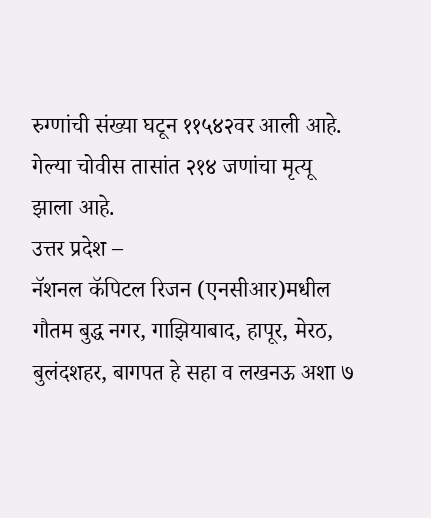रुग्णांची संख्या घटून ११५४२वर आली आहे. गेल्या चोवीस तासांत २१४ जणांचा मृत्यू झाला आहे.
उत्तर प्रदेश –
नॅशनल कॅपिटल रिजन (एनसीआर)मधील गौतम बुद्ध नगर, गाझियाबाद, हापूर, मेरठ, बुलंदशहर, बागपत हे सहा व लखनऊ अशा ७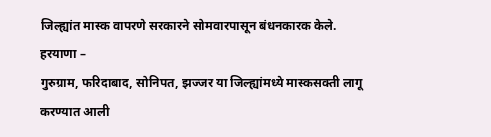जिल्ह्यांत मास्क वापरणे सरकारने सोमवारपासून बंधनकारक केले.
हरयाणा –
गुरुग्राम, फरिदाबाद, सोनिपत, झज्जर या जिल्ह्यांमध्ये मास्कसक्ती लागू करण्यात आली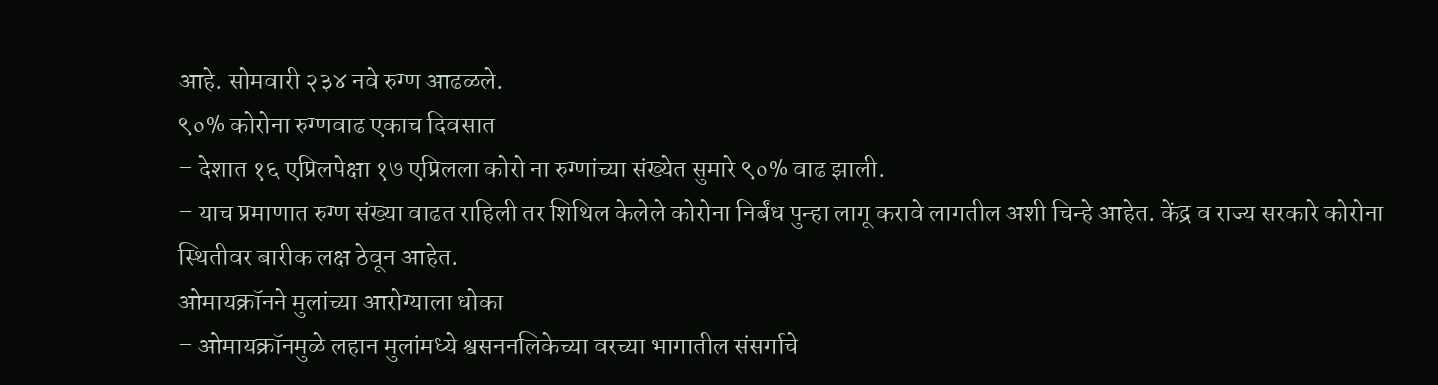आहे. सोमवारी २३४ नवे रुग्ण आढळले.
९०% कोरोना रुग्णवाढ एकाच दिवसात
– देशात १६ एप्रिलपेक्षा १७ एप्रिलला कोरो ना रुग्णांच्या संख्येत सुमारे ९०% वाढ झाली.
– याच प्रमाणात रुग्ण संख्या वाढत राहिली तर शिथिल केलेले कोरोना निर्बंध पुन्हा लागू करावे लागतील अशी चिन्हे आहेत. केंद्र व राज्य सरकारे कोरोना स्थितीवर बारीक लक्ष ठेवून आहेत.
ओमायक्रॉनने मुलांच्या आरोग्याला धोका
– ओमायक्रॉनमुळे लहान मुलांमध्ये श्वसननलिकेच्या वरच्या भागातील संसर्गाचे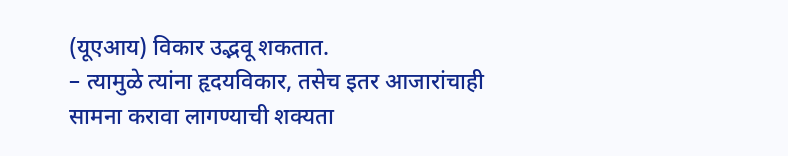(यूएआय) विकार उद्भवू शकतात.
– त्यामुळे त्यांना हृदयविकार, तसेच इतर आजारांचाही सामना करावा लागण्याची शक्यता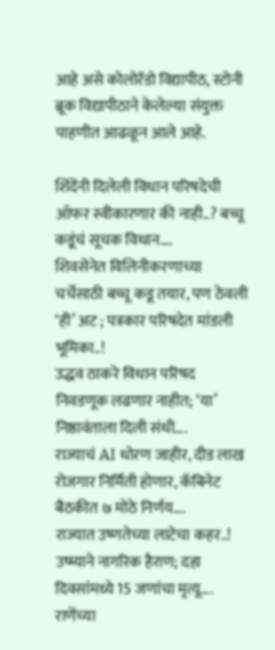आहे असे कोलोरॅडो विद्यापीठ, स्टोनी ब्रूक विद्यापीठाने केलेल्या संयुक्त पाहणीत आढळून आले आहे.

शिंदेंनी दिलेली विधान परिषदेची ऑफर स्वीकारणार की नाही..? बच्चू कडूंचं सूचक विधान….
शिवसेनेत विलिनीकरणाच्या चर्चेसाठी बच्चू कडू तयार, पण ठेवली ‘ही’ अट ; पत्रकार परिषदेत मांडली भूमिका..!
उद्धव ठाकरे विधान परिषद निवडणूक लढणार नाहीत; ‘या’ निष्ठावंताला दिली संधी….
राज्याचं AI धोरण जाहीर, दीड लाख रोजगार निर्मिती होणार, कॅबिनेट बैठकीत ७ मोठे निर्णय….
राज्यात उष्णतेच्या लाटेचा कहर..! उष्म्याने नागरिक हैराण; दहा दिवसांमध्ये 15 जणांचा मृत्यू….
राणेंच्या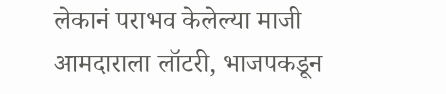लेकानं पराभव केलेल्या माजी आमदाराला लॉटरी, भाजपकडून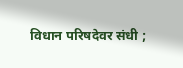विधान परिषदेवर संधी ;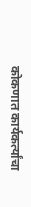कोकणात कार्यकर्त्यांचा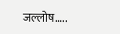जल्लोष…..